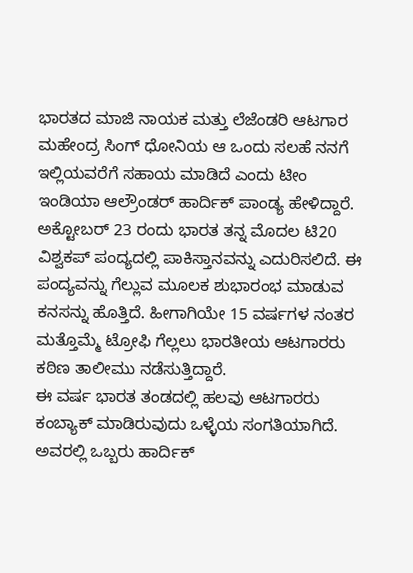ಭಾರತದ ಮಾಜಿ ನಾಯಕ ಮತ್ತು ಲೆಜೆಂಡರಿ ಆಟಗಾರ ಮಹೇಂದ್ರ ಸಿಂಗ್ ಧೋನಿಯ ಆ ಒಂದು ಸಲಹೆ ನನಗೆ ಇಲ್ಲಿಯವರೆಗೆ ಸಹಾಯ ಮಾಡಿದೆ ಎಂದು ಟೀಂ ಇಂಡಿಯಾ ಆಲ್ರೌಂಡರ್ ಹಾರ್ದಿಕ್ ಪಾಂಡ್ಯ ಹೇಳಿದ್ದಾರೆ.
ಅಕ್ಟೋಬರ್ 23 ರಂದು ಭಾರತ ತನ್ನ ಮೊದಲ ಟಿ20 ವಿಶ್ವಕಪ್ ಪಂದ್ಯದಲ್ಲಿ ಪಾಕಿಸ್ತಾನವನ್ನು ಎದುರಿಸಲಿದೆ. ಈ ಪಂದ್ಯವನ್ನು ಗೆಲ್ಲುವ ಮೂಲಕ ಶುಭಾರಂಭ ಮಾಡುವ ಕನಸನ್ನು ಹೊತ್ತಿದೆ. ಹೀಗಾಗಿಯೇ 15 ವರ್ಷಗಳ ನಂತರ ಮತ್ತೊಮ್ಮೆ ಟ್ರೋಫಿ ಗೆಲ್ಲಲು ಭಾರತೀಯ ಆಟಗಾರರು ಕಠಿಣ ತಾಲೀಮು ನಡೆಸುತ್ತಿದ್ದಾರೆ.
ಈ ವರ್ಷ ಭಾರತ ತಂಡದಲ್ಲಿ ಹಲವು ಆಟಗಾರರು ಕಂಬ್ಯಾಕ್ ಮಾಡಿರುವುದು ಒಳ್ಳೆಯ ಸಂಗತಿಯಾಗಿದೆ. ಅವರಲ್ಲಿ ಒಬ್ಬರು ಹಾರ್ದಿಕ್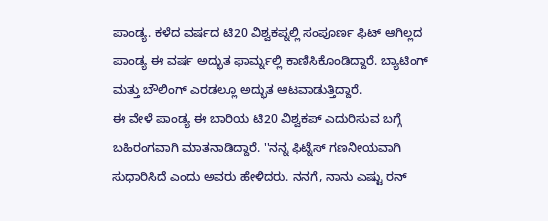ಪಾಂಡ್ಯ. ಕಳೆದ ವರ್ಷದ ಟಿ20 ವಿಶ್ವಕಪ್ನಲ್ಲಿ ಸಂಪೂರ್ಣ ಫಿಟ್ ಆಗಿಲ್ಲದ ಪಾಂಡ್ಯ ಈ ವರ್ಷ ಅದ್ಭುತ ಫಾರ್ಮ್ನಲ್ಲಿ ಕಾಣಿಸಿಕೊಂಡಿದ್ದಾರೆ. ಬ್ಯಾಟಿಂಗ್ ಮತ್ತು ಬೌಲಿಂಗ್ ಎರಡಲ್ಲೂ ಅದ್ಭುತ ಆಟವಾಡುತ್ತಿದ್ದಾರೆ.
ಈ ವೇಳೆ ಪಾಂಡ್ಯ ಈ ಬಾರಿಯ ಟಿ20 ವಿಶ್ವಕಪ್ ಎದುರಿಸುವ ಬಗ್ಗೆ ಬಹಿರಂಗವಾಗಿ ಮಾತನಾಡಿದ್ದಾರೆ. ''ನನ್ನ ಫಿಟ್ನೆಸ್ ಗಣನೀಯವಾಗಿ ಸುಧಾರಿಸಿದೆ ಎಂದು ಅವರು ಹೇಳಿದರು. ನನಗೆ, ನಾನು ಎಷ್ಟು ರನ್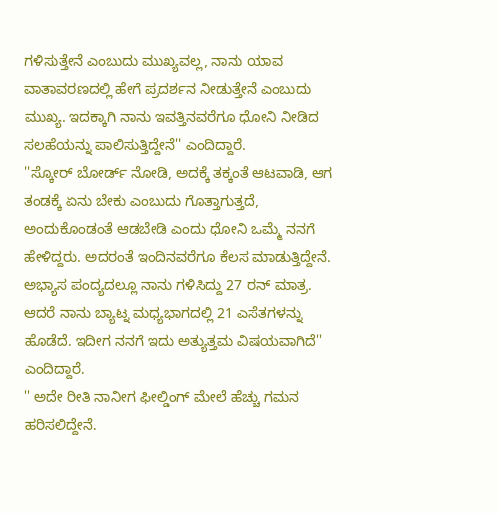ಗಳಿಸುತ್ತೇನೆ ಎಂಬುದು ಮುಖ್ಯವಲ್ಲ, ನಾನು ಯಾವ ವಾತಾವರಣದಲ್ಲಿ ಹೇಗೆ ಪ್ರದರ್ಶನ ನೀಡುತ್ತೇನೆ ಎಂಬುದು ಮುಖ್ಯ. ಇದಕ್ಕಾಗಿ ನಾನು ಇವತ್ತಿನವರೆಗೂ ಧೋನಿ ನೀಡಿದ ಸಲಹೆಯನ್ನು ಪಾಲಿಸುತ್ತಿದ್ದೇನೆ'' ಎಂದಿದ್ದಾರೆ.
''ಸ್ಕೋರ್ ಬೋರ್ಡ್ ನೋಡಿ, ಅದಕ್ಕೆ ತಕ್ಕಂತೆ ಆಟವಾಡಿ, ಆಗ ತಂಡಕ್ಕೆ ಏನು ಬೇಕು ಎಂಬುದು ಗೊತ್ತಾಗುತ್ತದೆ, ಅಂದುಕೊಂಡಂತೆ ಆಡಬೇಡಿ ಎಂದು ಧೋನಿ ಒಮ್ಮೆ ನನಗೆ ಹೇಳಿದ್ದರು. ಅದರಂತೆ ಇಂದಿನವರೆಗೂ ಕೆಲಸ ಮಾಡುತ್ತಿದ್ದೇನೆ. ಅಭ್ಯಾಸ ಪಂದ್ಯದಲ್ಲೂ ನಾನು ಗಳಿಸಿದ್ದು 27 ರನ್ ಮಾತ್ರ. ಆದರೆ ನಾನು ಬ್ಯಾಟ್ನ ಮಧ್ಯಭಾಗದಲ್ಲಿ 21 ಎಸೆತಗಳನ್ನು ಹೊಡೆದೆ. ಇದೀಗ ನನಗೆ ಇದು ಅತ್ಯುತ್ತಮ ವಿಷಯವಾಗಿದೆ'' ಎಂದಿದ್ದಾರೆ.
'' ಅದೇ ರೀತಿ ನಾನೀಗ ಫೀಲ್ಡಿಂಗ್ ಮೇಲೆ ಹೆಚ್ಚು ಗಮನ ಹರಿಸಲಿದ್ದೇನೆ.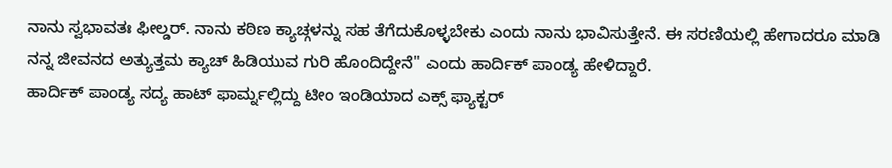ನಾನು ಸ್ವಭಾವತಃ ಫೀಲ್ಡರ್. ನಾನು ಕಠಿಣ ಕ್ಯಾಚ್ಗಳನ್ನು ಸಹ ತೆಗೆದುಕೊಳ್ಳಬೇಕು ಎಂದು ನಾನು ಭಾವಿಸುತ್ತೇನೆ. ಈ ಸರಣಿಯಲ್ಲಿ ಹೇಗಾದರೂ ಮಾಡಿ ನನ್ನ ಜೀವನದ ಅತ್ಯುತ್ತಮ ಕ್ಯಾಚ್ ಹಿಡಿಯುವ ಗುರಿ ಹೊಂದಿದ್ದೇನೆ'' ಎಂದು ಹಾರ್ದಿಕ್ ಪಾಂಡ್ಯ ಹೇಳಿದ್ದಾರೆ.
ಹಾರ್ದಿಕ್ ಪಾಂಡ್ಯ ಸದ್ಯ ಹಾಟ್ ಫಾರ್ಮ್ನಲ್ಲಿದ್ದು ಟೀಂ ಇಂಡಿಯಾದ ಎಕ್ಸ್ ಫ್ಯಾಕ್ಟರ್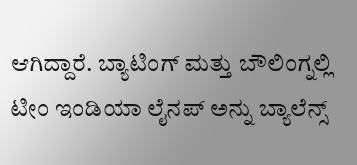ಆಗಿದ್ದಾರೆ. ಬ್ಯಾಟಿಂಗ್ ಮತ್ತು ಬೌಲಿಂಗ್ನಲ್ಲಿ ಟೀಂ ಇಂಡಿಯಾ ಲೈನಪ್ ಅನ್ನು ಬ್ಯಾಲೆನ್ಸ್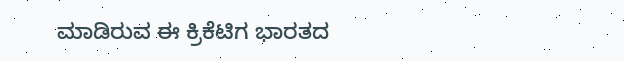ಮಾಡಿರುವ ಈ ಕ್ರಿಕೆಟಿಗ ಭಾರತದ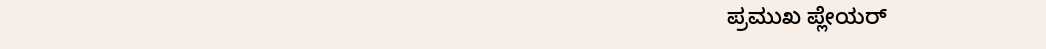ಪ್ರಮುಖ ಪ್ಲೇಯರ್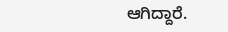ಆಗಿದ್ದಾರೆ.